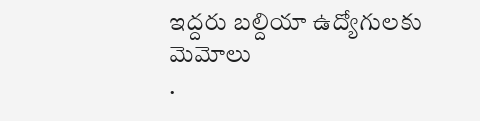ఇద్దరు బల్దియా ఉద్యోగులకు మెమోలు
.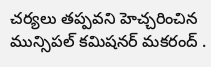చర్యలు తప్పవని హెచ్చరించిన మున్సిపల్ కమిషనర్ మకరంద్ .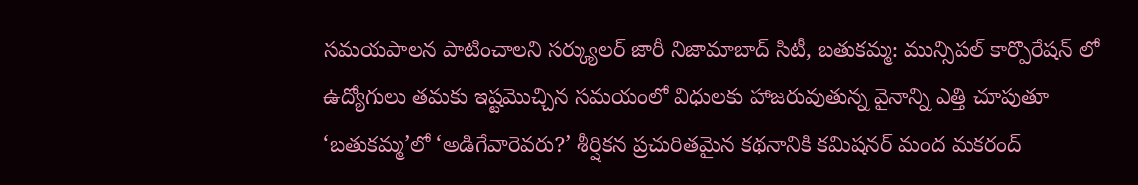సమయపాలన పాటించాలని సర్క్యులర్ జారీ నిజామాబాద్ సిటీ, బతుకమ్మ: మున్సిపల్ కార్పొరేషన్ లో ఉద్యోగులు తమకు ఇష్టమొచ్చిన సమయంలో విధులకు హాజరువుతున్న వైనాన్ని ఎత్తి చూపుతూ ‘బతుకమ్మ’లో ‘అడిగేవారెవరు?’ శీర్షికన ప్రచురితమైన కథనానికి కమిషనర్ మంద మకరంద్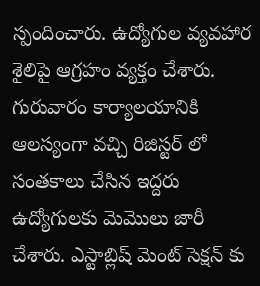స్పందించారు. ఉద్యోగుల వ్యవహార శైలిపై ఆగ్రహం వ్యక్తం చేశారు. గురువారం కార్యాలయానికి ఆలస్యంగా వచ్చి రిజిస్టర్ లో సంతకాలు చేసిన ఇద్దరు ఉద్యోగులకు మెమొలు జారీ చేశారు. ఎస్టాబ్లిష్ మెంట్ సెక్షన్ కు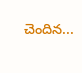చెందిన...